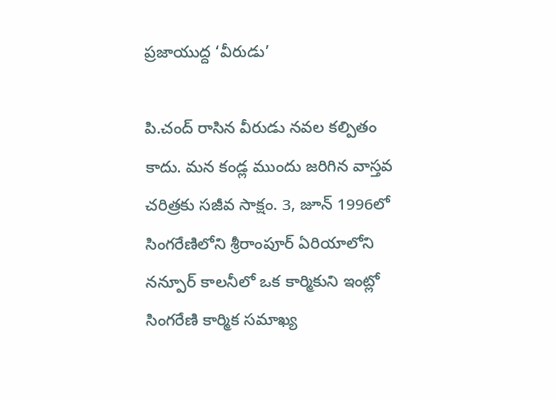ప్రజాయుద్ద ‘వీరుడు’

పి.చంద్ రాసిన వీరుడు నవల కల్పితం కాదు. మన కండ్ల ముందు జరిగిన వాస్తవ చరిత్రకు సజీవ సాక్షం. 3, జూన్ 1996లో సింగరేణిలోని శ్రీరాంపూర్ ఏరియాలోని నన్పూర్ కాలనీలో ఒక కార్మికుని ఇంట్లో సింగరేణి కార్మిక సమాఖ్య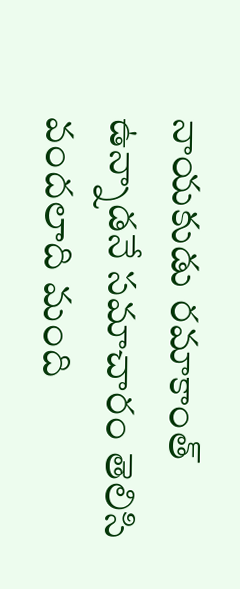నాయకుడు రమాకాంత్ ఉన్నాడనే సమాచారం తెలిసి వందలాది మంది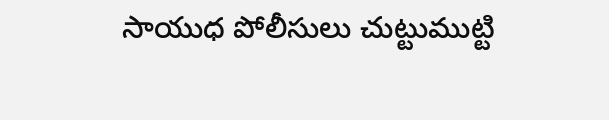సాయుధ పోలీసులు చుట్టుముట్టి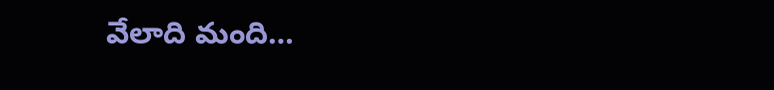వేలాది మంది…